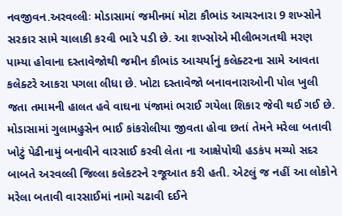નવજીવન.અરવલ્લીઃ મોડાસામાં જમીનમાં મોટા કૌભાંડ આચરનારા 9 શખ્સોને સરકાર સામે ચાલાકી કરવી ભારે પડી છે. આ શખ્સોએ મીલીભગતથી મરણ પામ્યા હોવાના દસ્તાવેજોથી જમીન કૌભાંડ આચર્યાનું કલેક્ટરના સામે આવતા કલેક્ટરે આકરા પગલા લીધા છે. ખોટા દસ્તાવેજો બનાવનારાઓની પોલ ખુલી જતા તમામની હાલત હવે વાઘના પંજામાં ભરાઈ ગયેલા શિકાર જેવી થઈ ગઈ છે.
મોડાસામાં ગુલામહુસેન ભાઈ કાંકરોલીયા જીવતા હોવા છતાં તેમને મરેલા બતાવી ખોટું પેઢીનામું બનાવીને વારસાઈ કરવી લેતા ના આક્ષેપોથી હડકંપ મચ્યો સદર બાબતે અરવલ્લી જિલ્લા કલેકટરને રજૂઆત કરી હતી. એટલું જ નહીં આ લોકોને મરેલા બતાવી વારસાઈમાં નામો ચઢાવી દઈને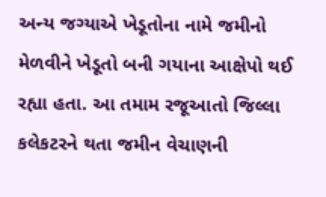અન્ય જગ્યાએ ખેડૂતોના નામે જમીનો મેળવીને ખેડૂતો બની ગયાના આક્ષેપો થઈ રહ્યા હતા. આ તમામ રજૂઆતો જિલ્લા કલેકટરને થતા જમીન વેચાણની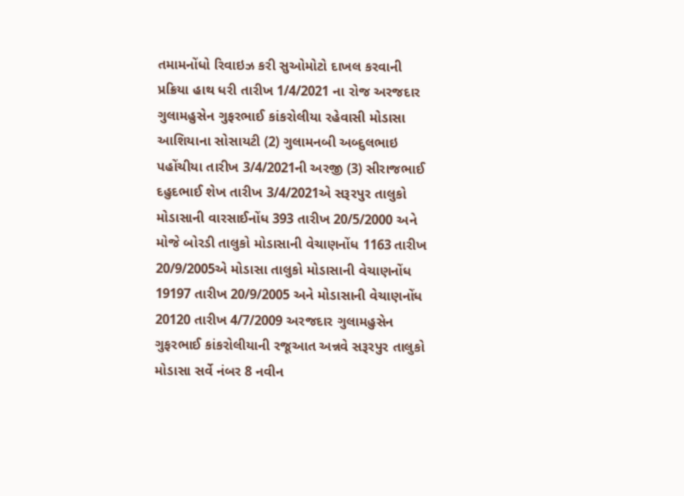તમામનોંધો રિવાઇઝ કરી સુઓમોટો દાખલ કરવાની પ્રક્રિયા હાથ ધરી તારીખ 1/4/2021 ના રોજ અરજદાર ગુલામહુસેન ગુફરભાઈ કાંકરોલીયા રહેવાસી મોડાસા આશિયાના સોસાયટી (2) ગુલામનબી અબ્દુલભાઇ પહોંચીયા તારીખ 3/4/2021ની અરજી (3) સીરાજભાઈ દહુદભાઈ શેખ તારીખ 3/4/2021એ સરૂરપુર તાલુકો મોડાસાની વારસાઈનોંધ 393 તારીખ 20/5/2000 અને મોજે બોરડી તાલુકો મોડાસાની વેચાણનોંધ 1163 તારીખ 20/9/2005એ મોડાસા તાલુકો મોડાસાની વેચાણનોંધ 19197 તારીખ 20/9/2005 અને મોડાસાની વેચાણનોંધ 20120 તારીખ 4/7/2009 અરજદાર ગુલામહુસેન ગુફરભાઈ કાંકરોલીયાની રજૂઆત અન્નવે સરૂરપુર તાલુકો મોડાસા સર્વે નંબર 8 નવીન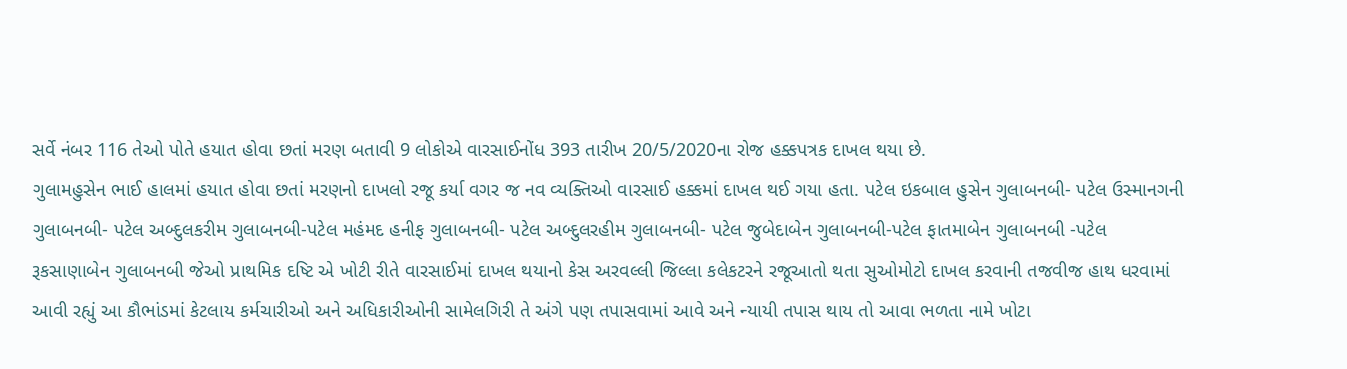સર્વે નંબર 116 તેઓ પોતે હયાત હોવા છતાં મરણ બતાવી 9 લોકોએ વારસાઈનોંધ 393 તારીખ 20/5/2020ના રોજ હક્કપત્રક દાખલ થયા છે.
ગુલામહુસેન ભાઈ હાલમાં હયાત હોવા છતાં મરણનો દાખલો રજૂ કર્યા વગર જ નવ વ્યક્તિઓ વારસાઈ હક્કમાં દાખલ થઈ ગયા હતા. પટેલ ઇકબાલ હુસેન ગુલાબનબી- પટેલ ઉસ્માનગની ગુલાબનબી- પટેલ અબ્દુલકરીમ ગુલાબનબી-પટેલ મહંમદ હનીફ ગુલાબનબી- પટેલ અબ્દુલરહીમ ગુલાબનબી- પટેલ જુબેદાબેન ગુલાબનબી-પટેલ ફાતમાબેન ગુલાબનબી -પટેલ રૂકસાણાબેન ગુલાબનબી જેઓ પ્રાથમિક દષ્ટિ એ ખોટી રીતે વારસાઈમાં દાખલ થયાનો કેસ અરવલ્લી જિલ્લા કલેકટરને રજૂઆતો થતા સુઓમોટો દાખલ કરવાની તજવીજ હાથ ધરવામાં આવી રહ્યું આ કૌભાંડમાં કેટલાય કર્મચારીઓ અને અધિકારીઓની સામેલગિરી તે અંગે પણ તપાસવામાં આવે અને ન્યાયી તપાસ થાય તો આવા ભળતા નામે ખોટા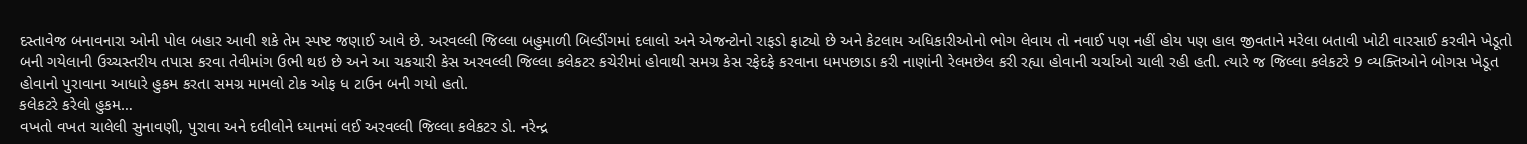દસ્તાવેજ બનાવનારા ઓની પોલ બહાર આવી શકે તેમ સ્પષ્ટ જણાઈ આવે છે. અરવલ્લી જિલ્લા બહુમાળી બિલ્ડીંગમાં દલાલો અને એજન્ટોનો રાફડો ફાટ્યો છે અને કેટલાય અધિકારીઓનો ભોગ લેવાય તો નવાઈ પણ નહીં હોય પણ હાલ જીવતાને મરેલા બતાવી ખોટી વારસાઈ કરવીને ખેડૂતો બની ગયેલાની ઉચ્ચસ્તરીય તપાસ કરવા તેવીમાંગ ઉભી થઇ છે અને આ ચકચારી કેસ અરવલ્લી જિલ્લા કલેકટર કચેરીમાં હોવાથી સમગ્ર કેસ રફેદફે કરવાના ધમપછાડા કરી નાણાંની રેલમછેલ કરી રહ્યા હોવાની ચર્ચાઓ ચાલી રહી હતી. ત્યારે જ જિલ્લા કલેકટરે 9 વ્યક્તિઓને બોગસ ખેડૂત હોવાનો પુરાવાના આધારે હુકમ કરતા સમગ્ર મામલો ટોક ઓફ ધ ટાઉન બની ગયો હતો.
કલેકટરે કરેલો હુકમ…
વખતો વખત ચાલેલી સુનાવણી, પુરાવા અને દલીલોને ધ્યાનમાં લઈ અરવલ્લી જિલ્લા કલેકટર ડો. નરેન્દ્ર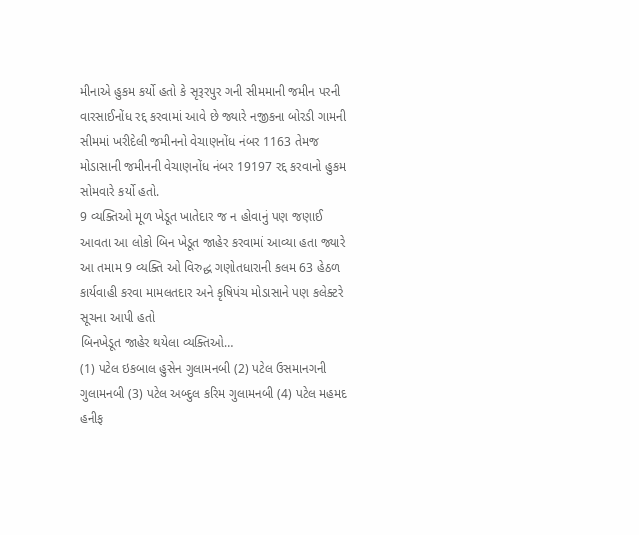મીનાએ હુકમ કર્યો હતો કે સૃરૂરપુર ગની સીમમાની જમીન પરની વારસાઈનોંધ રદ્દ કરવામાં આવે છે જ્યારે નજીકના બોરડી ગામની સીમમાં ખરીદેલી જમીનનો વેચાણનોંધ નંબર 1163 તેમજ મોડાસાની જમીનની વેચાણનોંધ નંબર 19197 રદ્દ કરવાનો હુકમ સોમવારે કર્યો હતો.
9 વ્યક્તિઓ મૂળ ખેડૂત ખાતેદાર જ ન હોવાનું પણ જણાઈ આવતા આ લોકો બિન ખેડૂત જાહેર કરવામાં આવ્યા હતા જ્યારે આ તમામ 9 વ્યક્તિ ઓ વિરુદ્ધ ગણોતધારાની કલમ 63 હેઠળ કાર્યવાહી કરવા મામલતદાર અને કૃષિપંચ મોડાસાને પણ કલેક્ટરે સૂચના આપી હતો
બિનખેડૂત જાહેર થયેલા વ્યક્તિઓ…
(1) પટેલ ઇકબાલ હુસેન ગુલામનબી (2) પટેલ ઉસમાનગની ગુલામનબી (3) પટેલ અબ્દુલ કરિમ ગુલામનબી (4) પટેલ મહમદ હનીફ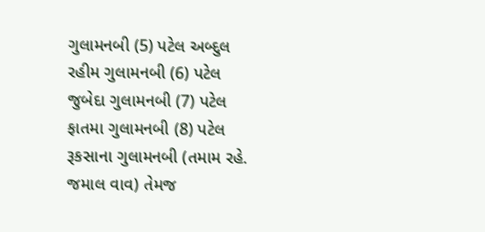ગુલામનબી (5) પટેલ અબ્દુલ રહીમ ગુલામનબી (6) પટેલ જુબેદા ગુલામનબી (7) પટેલ ફાતમા ગુલામનબી (8) પટેલ રૂકસાના ગુલામનબી (તમામ રહે. જમાલ વાવ) તેમજ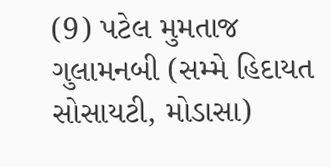(9) પટેલ મુમતાજ ગુલામનબી (સમ્મે હિદાયત સોસાયટી, મોડાસા)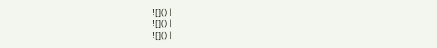![]() |
![]() |
![]() |